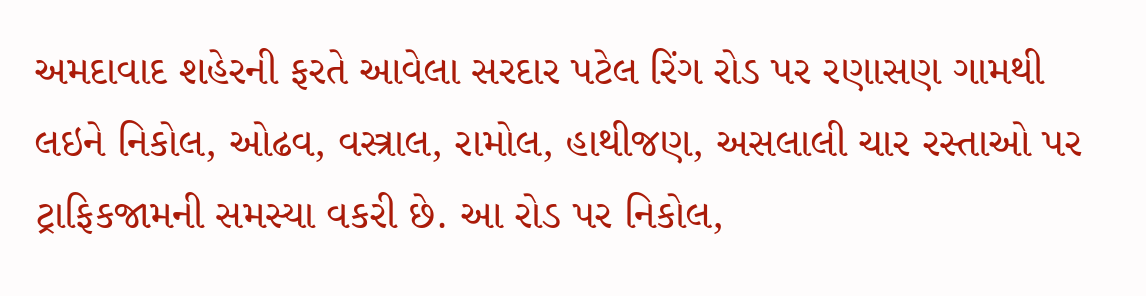અમદાવાદ શહેરની ફરતે આવેલા સરદાર પટેલ રિંગ રોડ પર રણાસણ ગામથી લઇને નિકોલ, ઓઢવ, વસ્ત્રાલ, રામોલ, હાથીજણ, અસલાલી ચાર રસ્તાઓ પર ટ્રાફિકજામની સમસ્યા વકરી છે. આ રોડ પર નિકોલ,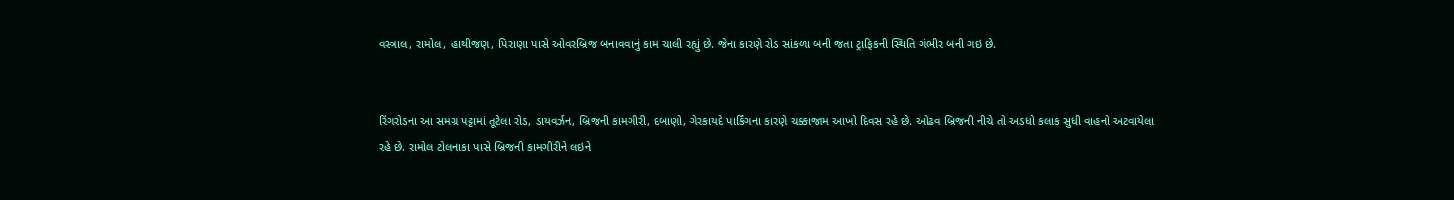વસ્ત્રાલ, રામોલ, હાથીજણ, પિરાણા પાસે ઓવરબ્રિજ બનાવવાનું કામ ચાલી રહ્યું છે. જેના કારણે રોડ સાંકળા બની જતા ટ્રાફિકની સ્થિતિ ગંભીર બની ગઇ છે.


રિંગરોડના આ સમગ્ર પટ્ટામાં તૂટેલા રોડ, ડાયવર્ઝન, બ્રિજની કામગીરી, દબાણો, ગેરકાયદે પાર્કિંગના કારણે ચક્કાજામ આખો દિવસ રહે છે. ઓઢવ બ્રિજની નીચે તો અડધો કલાક સુધી વાહનો અટવાયેલા રહે છે. રામોલ ટોલનાકા પાસે બ્રિજની કામગીરીને લઇને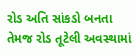રોડ અતિ સાંકડો બનતા તેમજ રોડ તૂટેલી અવસ્થામાં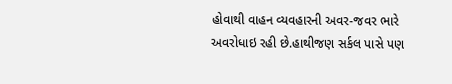હોવાથી વાહન વ્યવહારની અવર-જવર ભારે અવરોધાઇ રહી છે.હાથીજણ સર્કલ પાસે પણ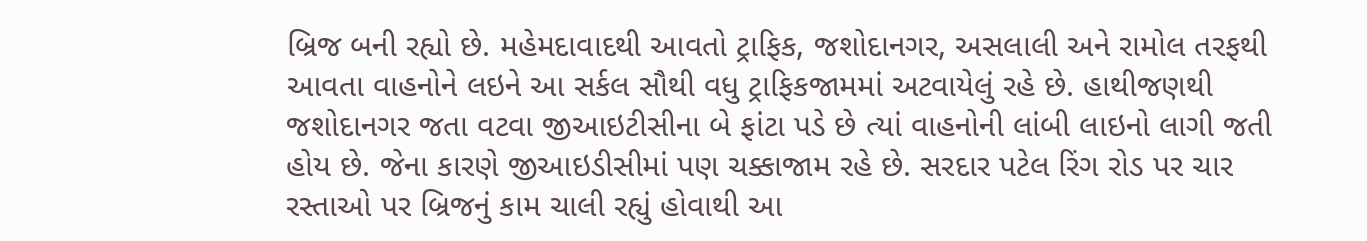બ્રિજ બની રહ્યો છે. મહેમદાવાદથી આવતો ટ્રાફિક, જશોદાનગર, અસલાલી અને રામોલ તરફથી આવતા વાહનોને લઇને આ સર્કલ સૌથી વધુ ટ્રાફિકજામમાં અટવાયેલું રહે છે. હાથીજણથી જશોદાનગર જતા વટવા જીઆઇટીસીના બે ફાંટા પડે છે ત્યાં વાહનોની લાંબી લાઇનો લાગી જતી હોય છે. જેના કારણે જીઆઇડીસીમાં પણ ચક્કાજામ રહે છે. સરદાર પટેલ રિંગ રોડ પર ચાર રસ્તાઓ પર બ્રિજનું કામ ચાલી રહ્યું હોવાથી આ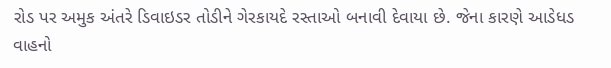રોડ પર અમુક અંતરે ડિવાઇડર તોડીને ગેરકાયદે રસ્તાઓ બનાવી દેવાયા છે. જેના કારણે આડેધડ વાહનો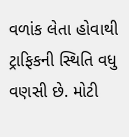વળાંક લેતા હોવાથી ટ્રાફિકની સ્થિતિ વધુ વણસી છે. મોટી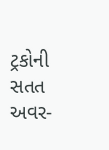ટ્રકોની સતત અવર-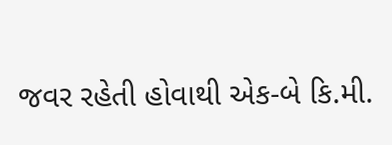જવર રહેતી હોવાથી એક-બે કિ.મી.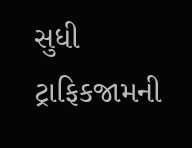સુધી ટ્રાફિકજામની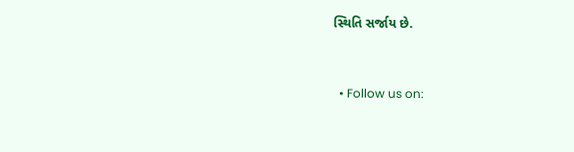સ્થિતિ સર્જાય છે.


  • Follow us on: